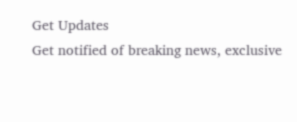Get Updates
Get notified of breaking news, exclusive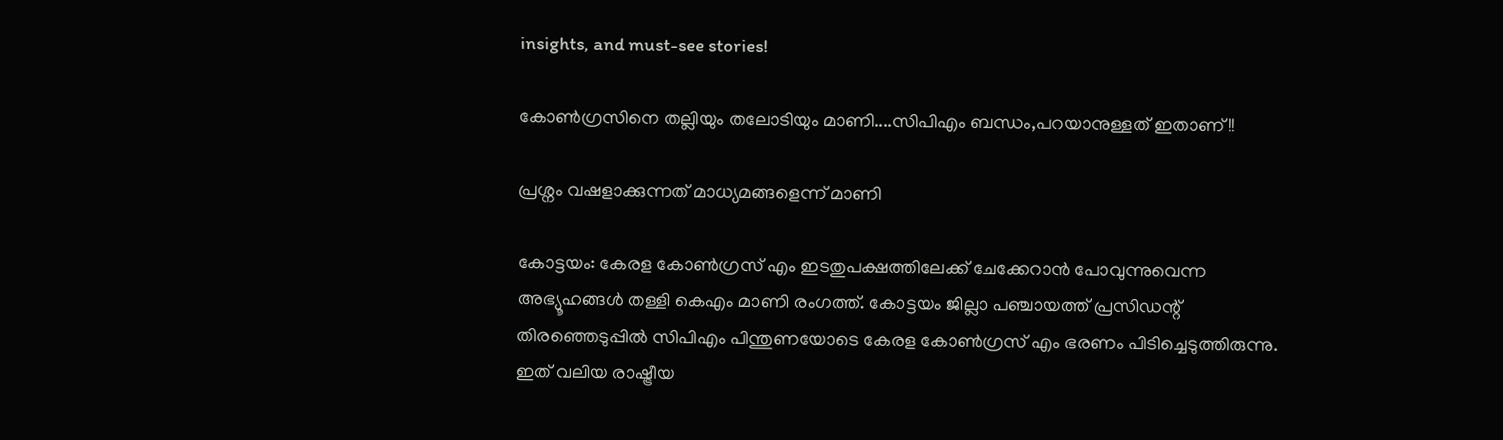insights, and must-see stories!

കോണ്‍ഗ്രസിനെ തല്ലിയും തലോടിയും മാണി....സിപിഎം ബന്ധം,പറയാനുള്ളത് ഇതാണ്!!

പ്രശ്നം വഷളാക്കുന്നത് മാധ്യമങ്ങളെന്ന് മാണി

കോട്ടയം: കേരള കോണ്‍ഗ്രസ് എം ഇടതുപക്ഷത്തിലേക്ക് ചേക്കേറാന്‍ പോവുന്നുവെന്ന അഭ്യൂഹങ്ങള്‍ തള്ളി കെഎം മാണി രംഗത്ത്. കോട്ടയം ജില്ലാ പഞ്ചായത്ത് പ്രസിഡന്റ് തിരഞ്ഞെടുപ്പില്‍ സിപിഎം പിന്തുണയോടെ കേരള കോണ്‍ഗ്രസ് എം ഭരണം പിടിച്ചെടുത്തിരുന്നു. ഇത് വലിയ രാഷ്ട്രീയ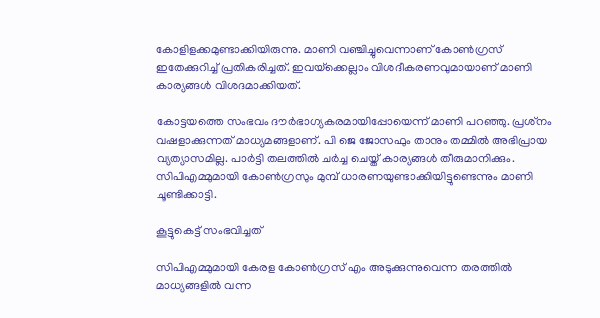കോളിളക്കമുണ്ടാക്കിയിരുന്നു. മാണി വഞ്ചിച്ചുവെന്നാണ് കോണ്‍ഗ്രസ് ഇതേക്കുറിച്ച് പ്രതികരിച്ചത്. ഇവയ്‌ക്കെല്ലാം വിശദീകരണവുമായാണ് മാണി കാര്യങ്ങള്‍ വിശദമാക്കിയത്.

കോട്ടയത്തെ സംഭവം ദൗര്‍ഭാഗ്യകരമായിപ്പോയെന്ന് മാണി പറഞ്ഞു. പ്രശ്‌നം വഷളാക്കുന്നത് മാധ്യമങ്ങളാണ്. പി ജെ ജോസഫും താനും തമ്മില്‍ അഭിപ്രായ വ്യത്യാസമില്ല. പാര്‍ട്ടി തലത്തില്‍ ചര്‍ച്ച ചെയ്ത് കാര്യങ്ങള്‍ തീരുമാനിക്കും. സിപിഎമ്മുമായി കോണ്‍ഗ്രസും മുമ്പ് ധാരണയുണ്ടാക്കിയിട്ടുണ്ടെന്നും മാണി ചൂണ്ടിക്കാട്ടി.

കൂട്ടുകെട്ട് സംഭവിച്ചത്

സിപിഎമ്മുമായി കേരള കോണ്‍ഗ്രസ് എം അടുക്കുന്നുവെന്ന തരത്തില്‍ മാധ്യങ്ങളില്‍ വന്ന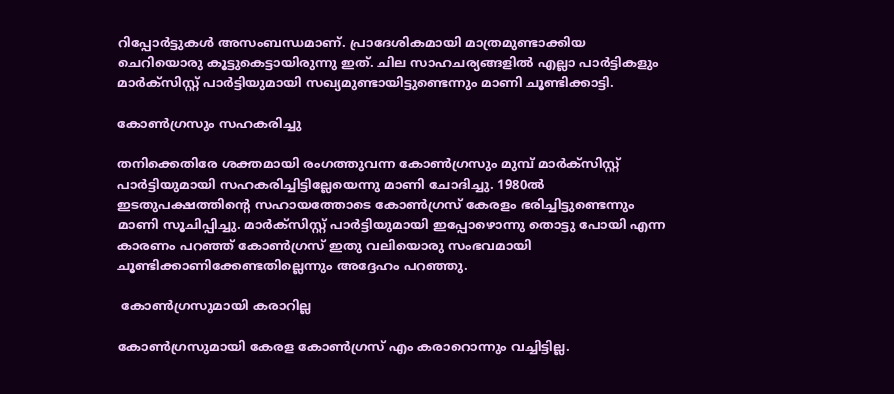റിപ്പോര്‍ട്ടുകള്‍ അസംബന്ധമാണ്. പ്രാദേശികമായി മാത്രമുണ്ടാക്കിയ ചെറിയൊരു കൂട്ടുകെട്ടായിരുന്നു ഇത്. ചില സാഹചര്യങ്ങളില്‍ എല്ലാ പാര്‍ട്ടികളും മാര്‍ക്‌സിസ്റ്റ് പാര്‍ട്ടിയുമായി സഖ്യമുണ്ടായിട്ടുണ്ടെന്നും മാണി ചൂണ്ടിക്കാട്ടി.

കോണ്‍ഗ്രസും സഹകരിച്ചു

തനിക്കെതിരേ ശക്തമായി രംഗത്തുവന്ന കോണ്‍ഗ്രസും മുമ്പ് മാര്‍ക്‌സിസ്റ്റ് പാര്‍ട്ടിയുമായി സഹകരിച്ചിട്ടില്ലേയെന്നു മാണി ചോദിച്ചു. 1980ല്‍ ഇടതുപക്ഷത്തിന്റെ സഹായത്തോടെ കോണ്‍ഗ്രസ് കേരളം ഭരിച്ചിട്ടുണ്ടെന്നും മാണി സൂചിപ്പിച്ചു. മാര്‍ക്‌സിസ്റ്റ് പാര്‍ട്ടിയുമായി ഇപ്പോഴൊന്നു തൊട്ടു പോയി എന്ന കാരണം പറഞ്ഞ് കോണ്‍ഗ്രസ് ഇതു വലിയൊരു സംഭവമായി ചൂണ്ടിക്കാണിക്കേണ്ടതില്ലെന്നും അദ്ദേഹം പറഞ്ഞു.

 കോണ്‍ഗ്രസുമായി കരാറില്ല

കോണ്‍ഗ്രസുമായി കേരള കോണ്‍ഗ്രസ് എം കരാറൊന്നും വച്ചിട്ടില്ല.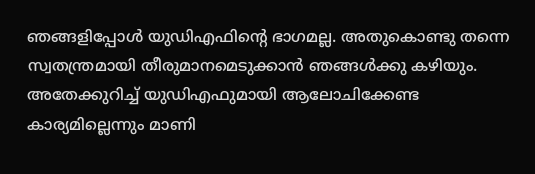ഞങ്ങളിപ്പോള്‍ യുഡിഎഫിന്റെ ഭാഗമല്ല. അതുകൊണ്ടു തന്നെ സ്വതന്ത്രമായി തീരുമാനമെടുക്കാന്‍ ഞങ്ങള്‍ക്കു കഴിയും. അതേക്കുറിച്ച് യുഡിഎഫുമായി ആലോചിക്കേണ്ട കാര്യമില്ലെന്നും മാണി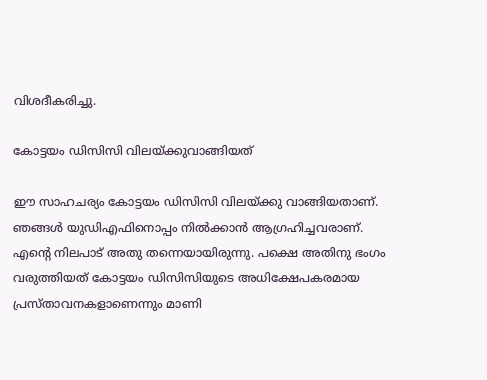വിശദീകരിച്ചു.

കോട്ടയം ഡിസിസി വിലയ്ക്കുവാങ്ങിയത്

ഈ സാഹചര്യം കോട്ടയം ഡിസിസി വിലയ്ക്കു വാങ്ങിയതാണ്. ഞങ്ങള്‍ യുഡിഎഫിനൊപ്പം നില്‍ക്കാന്‍ ആഗ്രഹിച്ചവരാണ്. എന്റെ നിലപാട് അതു തന്നെയായിരുന്നു. പക്ഷെ അതിനു ഭംഗം വരുത്തിയത് കോട്ടയം ഡിസിസിയുടെ അധിക്ഷേപകരമായ പ്രസ്താവനകളാണെന്നും മാണി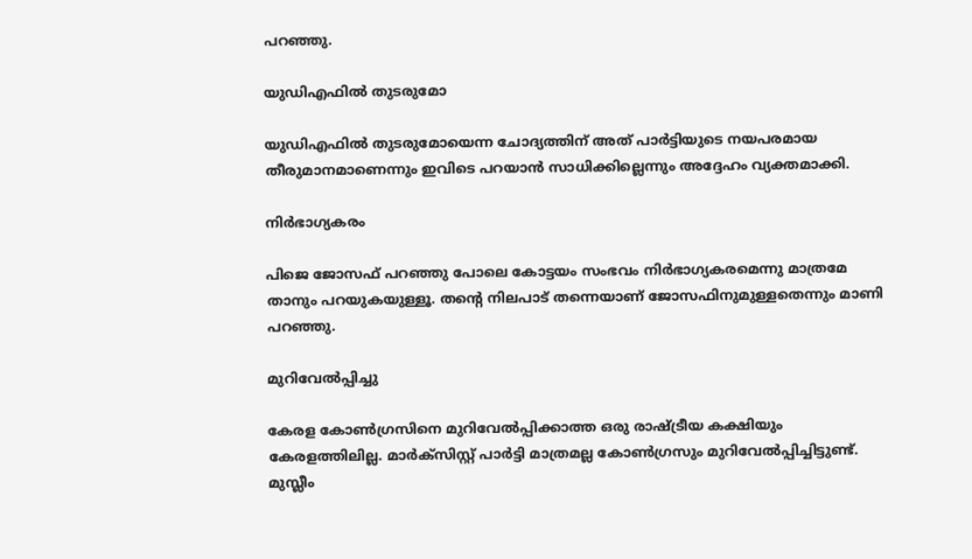പറഞ്ഞു.

യുഡിഎഫില്‍ തുടരുമോ

യുഡിഎഫില്‍ തുടരുമോയെന്ന ചോദ്യത്തിന് അത് പാര്‍ട്ടിയുടെ നയപരമായ തീരുമാനമാണെന്നും ഇവിടെ പറയാന്‍ സാധിക്കില്ലെന്നും അദ്ദേഹം വ്യക്തമാക്കി.

നിര്‍ഭാഗ്യകരം

പിജെ ജോസഫ് പറഞ്ഞു പോലെ കോട്ടയം സംഭവം നിര്‍ഭാഗ്യകരമെന്നു മാത്രമേ താനും പറയുകയുള്ളൂ. തന്റെ നിലപാട് തന്നെയാണ് ജോസഫിനുമുള്ളതെന്നും മാണി പറഞ്ഞു.

മുറിവേല്‍പ്പിച്ചു

കേരള കോണ്‍ഗ്രസിനെ മുറിവേല്‍പ്പിക്കാത്ത ഒരു രാഷ്ട്രീയ കക്ഷിയും കേരളത്തിലില്ല. മാര്‍ക്‌സിസ്റ്റ് പാര്‍ട്ടി മാത്രമല്ല കോണ്‍ഗ്രസും മുറിവേല്‍പ്പിച്ചിട്ടുണ്ട്. മുസ്ലീം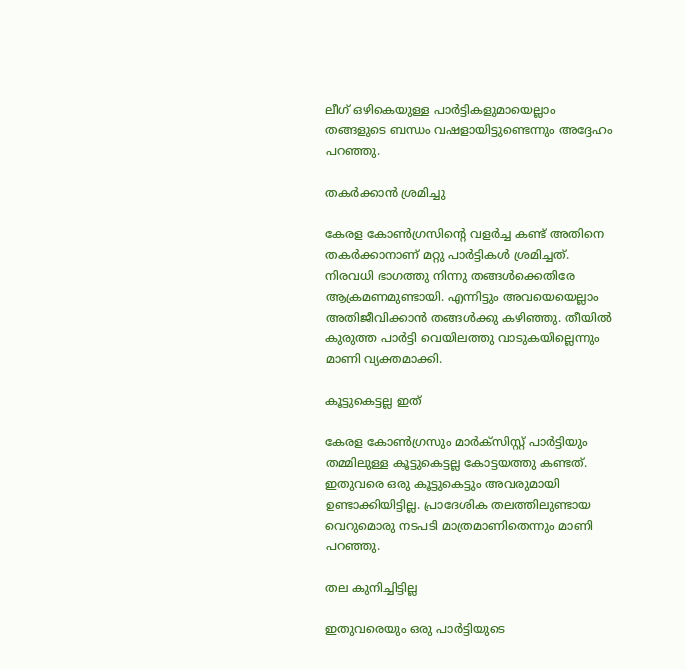ലീഗ് ഒഴികെയുള്ള പാര്‍ട്ടികളുമായെല്ലാം തങ്ങളുടെ ബന്ധം വഷളായിട്ടുണ്ടെന്നും അദ്ദേഹം പറഞ്ഞു.

തകര്‍ക്കാന്‍ ശ്രമിച്ചു

കേരള കോണ്‍ഗ്രസിന്റെ വളര്‍ച്ച കണ്ട് അതിനെ തകര്‍ക്കാനാണ് മറ്റു പാര്‍ട്ടികള്‍ ശ്രമിച്ചത്. നിരവധി ഭാഗത്തു നിന്നു തങ്ങള്‍ക്കെതിരേ ആക്രമണമുണ്ടായി. എന്നിട്ടും അവയെയെല്ലാം അതിജീവിക്കാന്‍ തങ്ങള്‍ക്കു കഴിഞ്ഞു. തീയില്‍ കുരുത്ത പാര്‍ട്ടി വെയിലത്തു വാടുകയില്ലെന്നും മാണി വ്യക്തമാക്കി.

കൂട്ടുകെട്ടല്ല ഇത്

കേരള കോണ്‍ഗ്രസും മാര്‍ക്‌സിസ്റ്റ് പാര്‍ട്ടിയും തമ്മിലുള്ള കൂട്ടുകെട്ടല്ല കോട്ടയത്തു കണ്ടത്. ഇതുവരെ ഒരു കൂട്ടുകെട്ടും അവരുമായി ഉണ്ടാക്കിയിട്ടില്ല. പ്രാദേശിക തലത്തിലുണ്ടായ വെറുമൊരു നടപടി മാത്രമാണിതെന്നും മാണി പറഞ്ഞു.

തല കുനിച്ചിട്ടില്ല

ഇതുവരെയും ഒരു പാര്‍ട്ടിയുടെ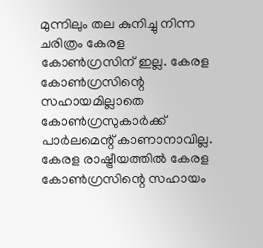മുന്നിലും തല കുനിച്ചു നിന്ന ചരിത്രം കേരള കോണ്‍ഗ്രസിന് ഇല്ല. കേരള കോണ്‍ഗ്രസിന്റെ സഹായമില്ലാതെ കോണ്‍ഗ്രസുകാര്‍ക്ക് പാര്‍ലമെന്റ് കാണാനാവില്ല. കേരള രാഷ്ട്രീയത്തില്‍ കേരള കോണ്‍ഗ്രസിന്റെ സഹായം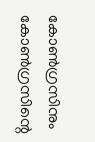കോണ്‍ഗ്രസിനും കോണ്‍ഗ്രസിന്റെ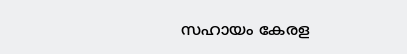സഹായം കേരള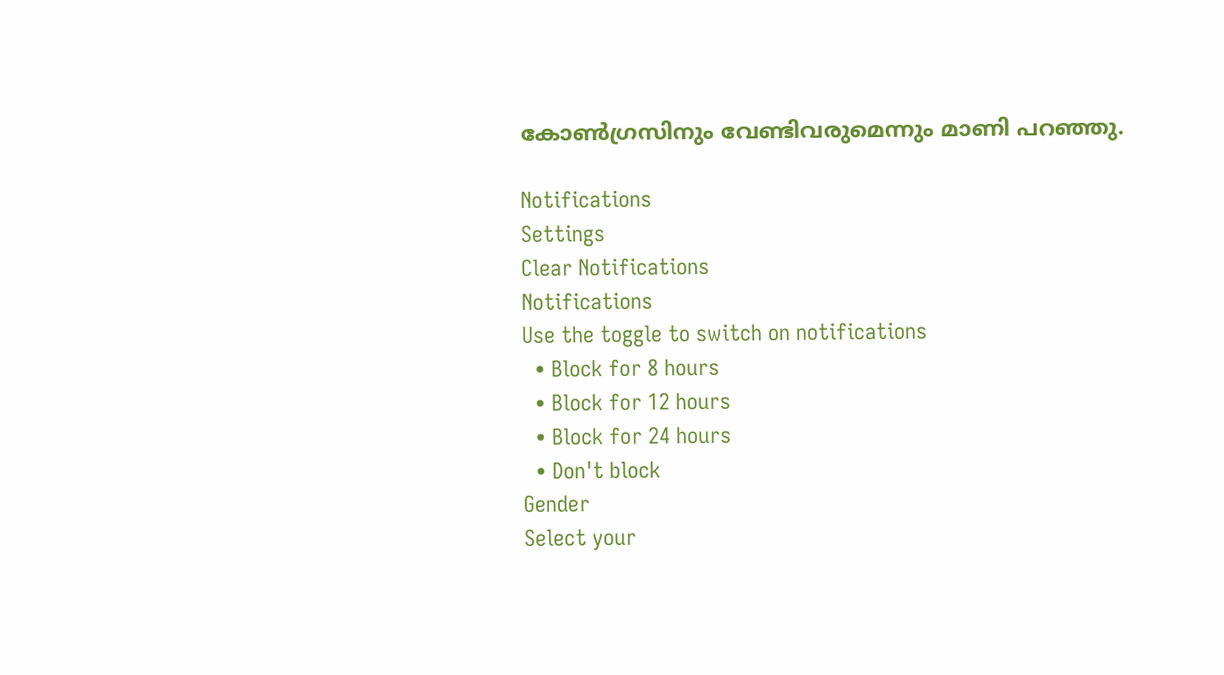കോണ്‍ഗ്രസിനും വേണ്ടിവരുമെന്നും മാണി പറഞ്ഞു.

Notifications
Settings
Clear Notifications
Notifications
Use the toggle to switch on notifications
  • Block for 8 hours
  • Block for 12 hours
  • Block for 24 hours
  • Don't block
Gender
Select your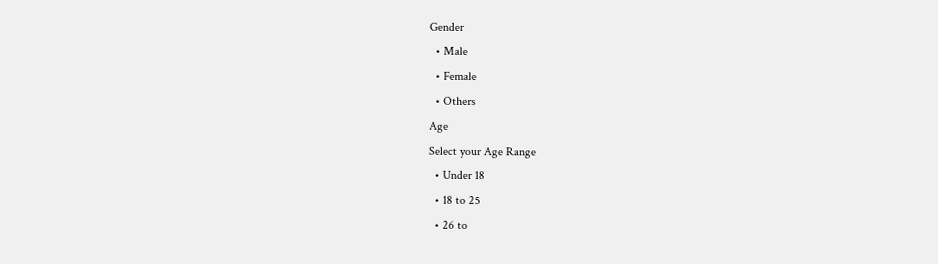Gender
  • Male
  • Female
  • Others
Age
Select your Age Range
  • Under 18
  • 18 to 25
  • 26 to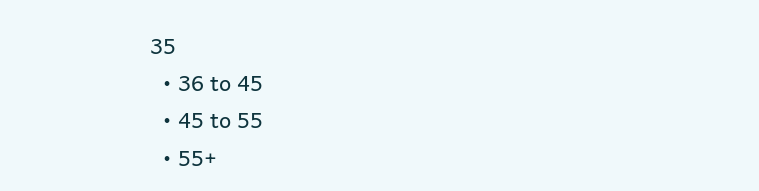35
  • 36 to 45
  • 45 to 55
  • 55+